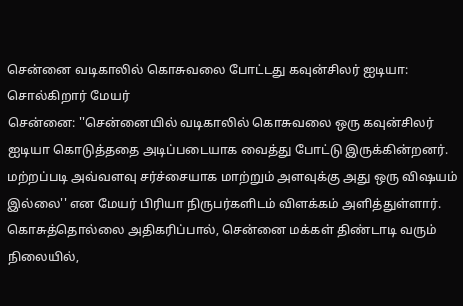சென்னை வடிகாலில் கொசுவலை போட்டது கவுன்சிலர் ஐடியா: சொல்கிறார் மேயர்
சென்னை: ''சென்னையில் வடிகாலில் கொசுவலை ஒரு கவுன்சிலர் ஐடியா கொடுத்ததை அடிப்படையாக வைத்து போட்டு இருக்கின்றனர். மற்றப்படி அவ்வளவு சர்ச்சையாக மாற்றும் அளவுக்கு அது ஒரு விஷயம் இல்லை'' என மேயர் பிரியா நிருபர்களிடம் விளக்கம் அளித்துள்ளார்.
கொசுத்தொல்லை அதிகரிப்பால், சென்னை மக்கள் திண்டாடி வரும் நிலையில்,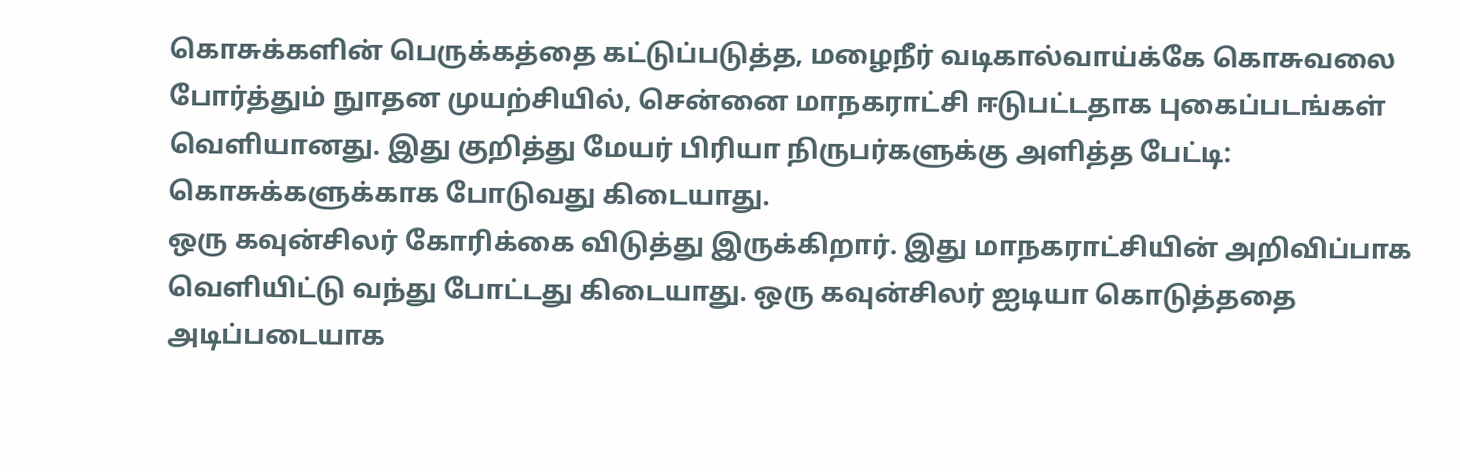கொசுக்களின் பெருக்கத்தை கட்டுப்படுத்த, மழைநீர் வடிகால்வாய்க்கே கொசுவலை போர்த்தும் நுாதன முயற்சியில், சென்னை மாநகராட்சி ஈடுபட்டதாக புகைப்படங்கள் வெளியானது. இது குறித்து மேயர் பிரியா நிருபர்களுக்கு அளித்த பேட்டி: கொசுக்களுக்காக போடுவது கிடையாது.
ஒரு கவுன்சிலர் கோரிக்கை விடுத்து இருக்கிறார். இது மாநகராட்சியின் அறிவிப்பாக வெளியிட்டு வந்து போட்டது கிடையாது. ஒரு கவுன்சிலர் ஐடியா கொடுத்ததை அடிப்படையாக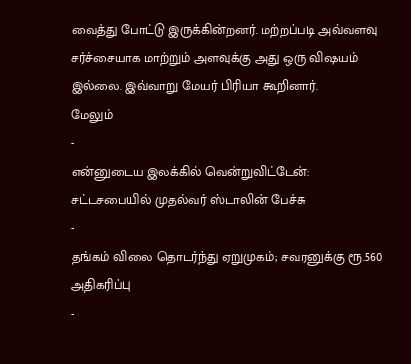வைத்து போட்டு இருக்கின்றனர். மற்றப்படி அவ்வளவு சர்ச்சையாக மாற்றும் அளவுக்கு அது ஒரு விஷயம் இல்லை. இவ்வாறு மேயர் பிரியா கூறினார்.
மேலும்
-
என்னுடைய இலக்கில் வென்றுவிட்டேன்: சட்டசபையில் முதல்வர் ஸ்டாலின் பேச்சு
-
தங்கம் விலை தொடர்ந்து ஏறுமுகம்; சவரனுக்கு ரூ.560 அதிகரிப்பு
-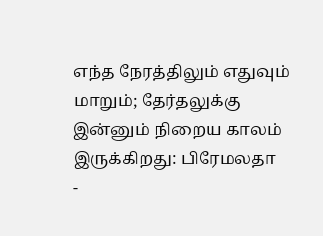எந்த நேரத்திலும் எதுவும் மாறும்; தேர்தலுக்கு இன்னும் நிறைய காலம் இருக்கிறது: பிரேமலதா
-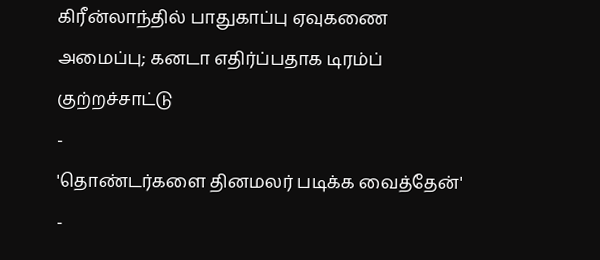கிரீன்லாந்தில் பாதுகாப்பு ஏவுகணை அமைப்பு; கனடா எதிர்ப்பதாக டிரம்ப் குற்றச்சாட்டு
-
'தொண்டர்களை தினமலர் படிக்க வைத்தேன்'
-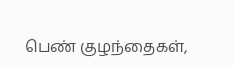பெண் குழந்தைகள்,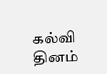கல்வி தினம்